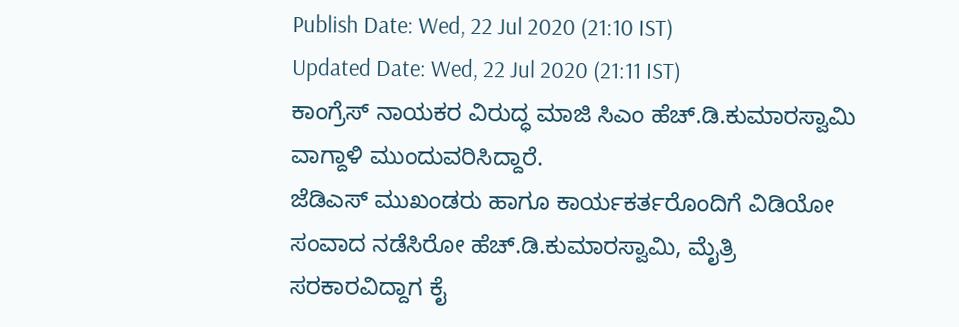Publish Date: Wed, 22 Jul 2020 (21:10 IST)
Updated Date: Wed, 22 Jul 2020 (21:11 IST)
ಕಾಂಗ್ರೆಸ್ ನಾಯಕರ ವಿರುದ್ಧ ಮಾಜಿ ಸಿಎಂ ಹೆಚ್.ಡಿ.ಕುಮಾರಸ್ವಾಮಿ ವಾಗ್ದಾಳಿ ಮುಂದುವರಿಸಿದ್ದಾರೆ.
ಜೆಡಿಎಸ್ ಮುಖಂಡರು ಹಾಗೂ ಕಾರ್ಯಕರ್ತರೊಂದಿಗೆ ವಿಡಿಯೋ ಸಂವಾದ ನಡೆಸಿರೋ ಹೆಚ್.ಡಿ.ಕುಮಾರಸ್ವಾಮಿ, ಮೈತ್ರಿ ಸರಕಾರವಿದ್ದಾಗ ಕೈ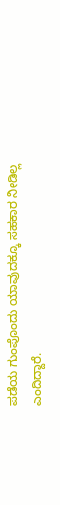ಪಡೆಯ ಗುಂಪೊಂದು ಯಾವುದಕ್ಕೂ ಸಹಕಾರ ನೀಡಿಲ್ಲ ಎಂದಿದ್ದಾರೆ.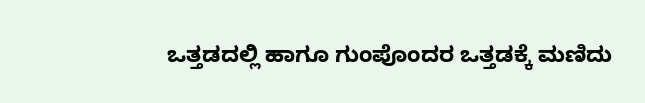ಒತ್ತಡದಲ್ಲಿ ಹಾಗೂ ಗುಂಪೊಂದರ ಒತ್ತಡಕ್ಕೆ ಮಣಿದು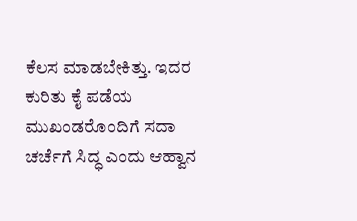ಕೆಲಸ ಮಾಡಬೇಕಿತ್ತು. ಇದರ ಕುರಿತು ಕೈ ಪಡೆಯ ಮುಖಂಡರೊಂದಿಗೆ ಸದಾ ಚರ್ಚೆಗೆ ಸಿದ್ಧ ಎಂದು ಆಹ್ವಾನ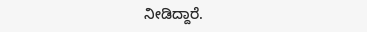ನೀಡಿದ್ದಾರೆ.